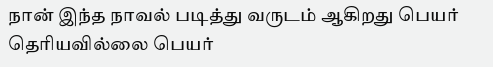நான் இந்த நாவல் படித்து வருடம் ஆகிறது பெயர் தெரியவில்லை பெயர்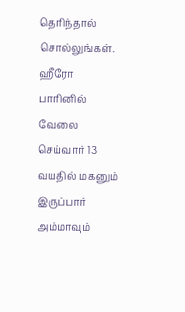தெரிந்தால் சொல்லுங்கள். ஹீரோ பாரினில் வேலை செய்வார் 13 வயதில் மகனும் இருப்பார் அம்மாவும்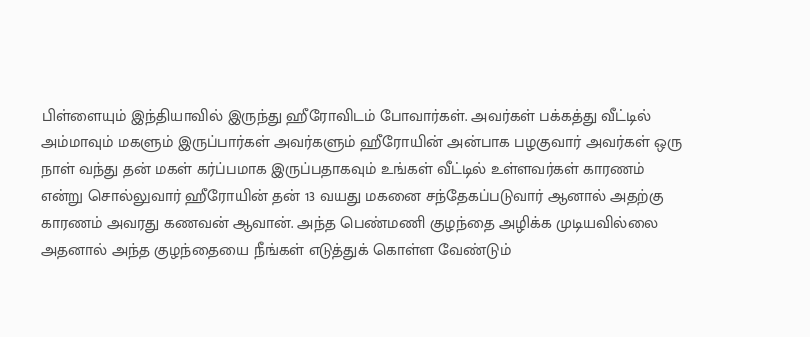பிள்ளையும் இந்தியாவில் இருந்து ஹீரோவிடம் போவார்கள். அவர்கள் பக்கத்து வீட்டில் அம்மாவும் மகளும் இருப்பார்கள் அவர்களும் ஹீரோயின் அன்பாக பழகுவார் அவர்கள் ஒரு நாள் வந்து தன் மகள் கர்ப்பமாக இருப்பதாகவும் உங்கள் வீட்டில் உள்ளவர்கள் காரணம் என்று சொல்லுவார் ஹீரோயின் தன் 13 வயது மகனை சந்தேகப்படுவார் ஆனால் அதற்கு காரணம் அவரது கணவன் ஆவான். அந்த பெண்மணி குழந்தை அழிக்க முடியவில்லை அதனால் அந்த குழந்தையை நீங்கள் எடுத்துக் கொள்ள வேண்டும்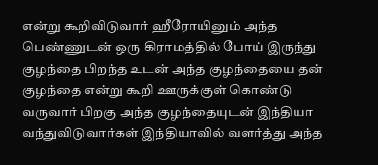என்று கூறிவிடுவார் ஹீரோயினும் அந்த பெண்ணுடன் ஒரு கிராமத்தில் போய் இருந்து குழந்தை பிறந்த உடன் அந்த குழந்தையை தன் குழந்தை என்று கூறி ஊருக்குள் கொண்டு வருவார் பிறகு அந்த குழந்தையுடன் இந்தியா வந்துவிடுவார்கள் இந்தியாவில் வளர்த்து அந்த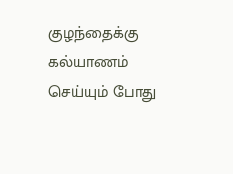குழந்தைக்கு கல்யாணம் செய்யும் போது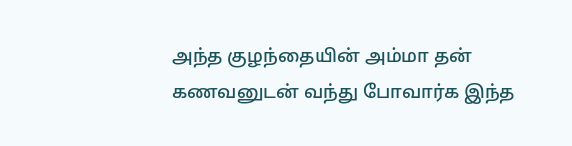அந்த குழந்தையின் அம்மா தன் கணவனுடன் வந்து போவார்க இந்த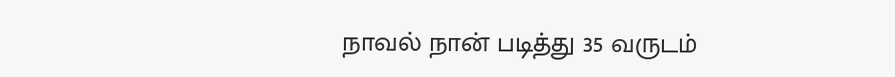நாவல் நான் படித்து 35 வருடம்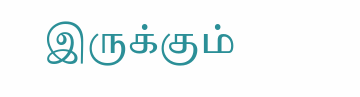இருக்கும்